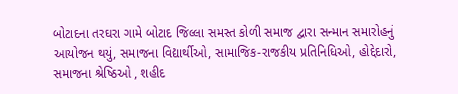બોટાદના તરઘરા ગામે બોટાદ જિલ્લા સમસ્ત કોળી સમાજ દ્વારા સન્માન સમારોહનું આયોજન થયું, સમાજના વિદ્યાર્થીઓ, સામાજિક-રાજકીય પ્રતિનિધિઓ, હોદ્દેદારો, સમાજના શ્રેષ્ઠિઓ , શહીદ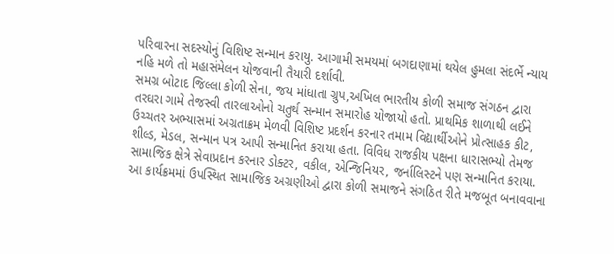પરિવારના સદસ્યોનું વિશિષ્ટ સન્માન કરાયુ. આગામી સમયમાં બગદાણામાં થયેલ હુમલા સંદર્ભે ન્યાય નહિ મળે તો મહાસંમેલન યોજવાની તૈયારી દર્શાવી.
સમગ્ર બોટાદ જિલ્લા કોળી સેના, જય માંધાતા ગ્રુપ,અખિલ ભારતીય કોળી સમાજ સંગઠન દ્વારા તરઘરા ગામે તેજસ્વી તારલાઓનો ચતુર્થ સન્માન સમારોહ યોજાયો હતો. પ્રાથમિક શાળાથી લઈને ઉચ્ચતર અભ્યાસમાં અગ્રતાક્રમ મેળવી વિશિષ્ટ પ્રદર્શન કરનાર તમામ વિદ્યાર્થીઓને પ્રોત્સાહક કીટ, શીલ્ડ, મેડલ, સન્માન પત્ર આપી સન્માનિત કરાયા હતા. વિવિધ રાજકીય પક્ષના ધારાસભ્યો તેમજ સામાજિક ક્ષેત્રે સેવાપ્રદાન કરનાર ડોક્ટર, વકીલ, એન્જિનિયર, જર્નાલિસ્ટને પણ સન્માનિત કરાયા.
આ કાર્યક્રમમાં ઉપસ્થિત સામાજિક અગ્રણીઓ દ્વારા કોળી સમાજને સંગઠિત રીતે મજબૂત બનાવવાના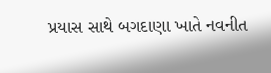પ્રયાસ સાથે બગદાણા ખાતે નવનીત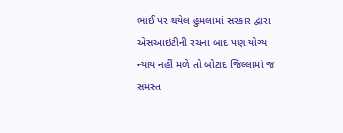ભાઈ પર થયેલ હુમલામાં સરકાર દ્વારા એસઆઇટીની રચના બાદ પણ યોગ્ય ન્યાય નહીં મળે તો બોટાદ જિલ્લામાં જ સમસ્ત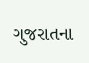ગુજરાતના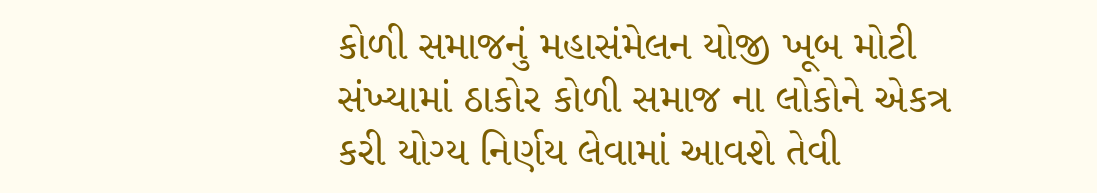કોળી સમાજનું મહાસંમેલન યોજી ખૂબ મોટી સંખ્યામાં ઠાકોર કોળી સમાજ ના લોકોને એકત્ર કરી યોગ્ય નિર્ણય લેવામાં આવશે તેવી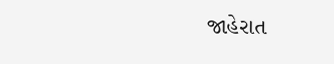જાહેરાત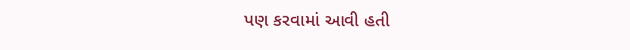પણ કરવામાં આવી હતી